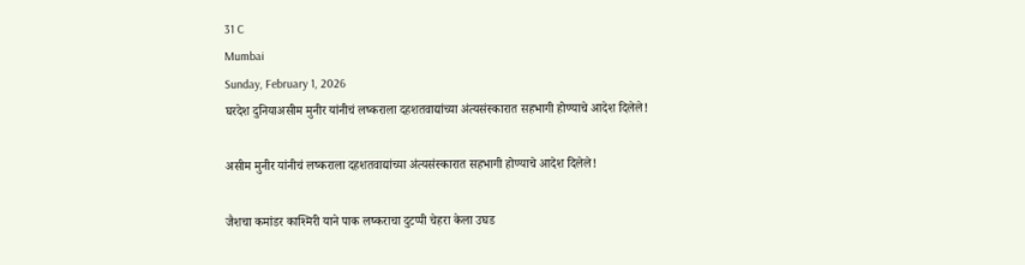31 C
Mumbai
Sunday, February 1, 2026
घरदेश दुनियाअसीम मुनीर यांनीचं लष्कराला दहशतवाद्यांच्या अंत्यसंस्कारात सहभागी होण्याचे आदेश दिलेले!

असीम मुनीर यांनीचं लष्कराला दहशतवाद्यांच्या अंत्यसंस्कारात सहभागी होण्याचे आदेश दिलेले!

जैशचा कमांडर काश्मिरी याने पाक लष्कराचा दुटप्पी चेहरा केला उघड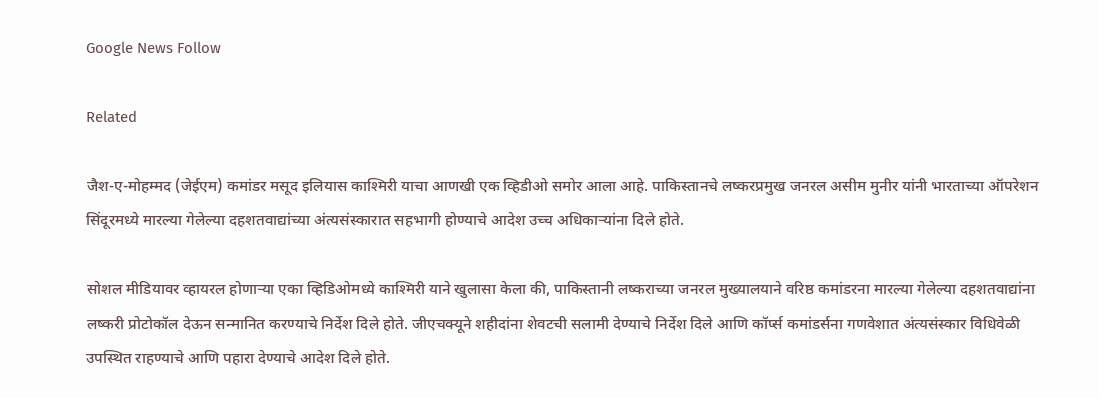Google News Follow

Related

जैश-ए-मोहम्मद (जेईएम) कमांडर मसूद इलियास काश्मिरी याचा आणखी एक व्हिडीओ समोर आला आहे. पाकिस्तानचे लष्करप्रमुख जनरल असीम मुनीर यांनी भारताच्या ऑपरेशन सिंदूरमध्ये मारल्या गेलेल्या दहशतवाद्यांच्या अंत्यसंस्कारात सहभागी होण्याचे आदेश उच्च अधिकाऱ्यांना दिले होते.

सोशल मीडियावर व्हायरल होणाऱ्या एका व्हिडिओमध्ये काश्मिरी याने खुलासा केला की, पाकिस्तानी लष्कराच्या जनरल मुख्यालयाने वरिष्ठ कमांडरना मारल्या गेलेल्या दहशतवाद्यांना लष्करी प्रोटोकॉल देऊन सन्मानित करण्याचे निर्देश दिले होते. जीएचक्यूने शहीदांना शेवटची सलामी देण्याचे निर्देश दिले आणि कॉर्प्स कमांडर्सना गणवेशात अंत्यसंस्कार विधिवेळी उपस्थित राहण्याचे आणि पहारा देण्याचे आदेश दिले होते.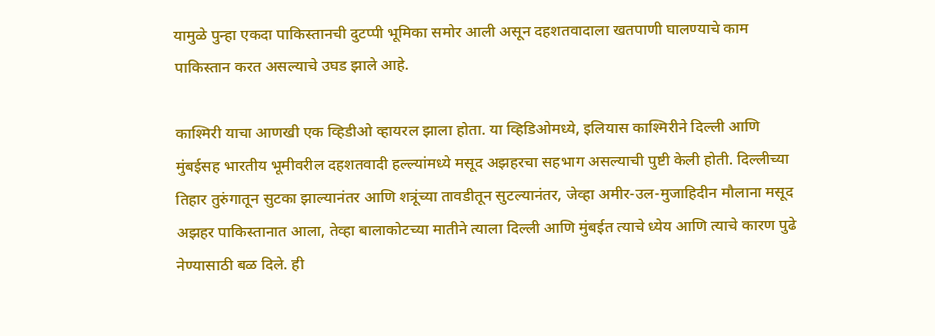यामुळे पुन्हा एकदा पाकिस्तानची दुटप्पी भूमिका समोर आली असून दहशतवादाला खतपाणी घालण्याचे काम पाकिस्तान करत असल्याचे उघड झाले आहे.

काश्मिरी याचा आणखी एक व्हिडीओ व्हायरल झाला होता. या व्हिडिओमध्ये, इलियास काश्मिरीने दिल्ली आणि मुंबईसह भारतीय भूमीवरील दहशतवादी हल्ल्यांमध्ये मसूद अझहरचा सहभाग असल्याची पुष्टी केली होती. दिल्लीच्या तिहार तुरुंगातून सुटका झाल्यानंतर आणि शत्रूंच्या तावडीतून सुटल्यानंतर, जेव्हा अमीर-उल-मुजाहिदीन मौलाना मसूद अझहर पाकिस्तानात आला, तेव्हा बालाकोटच्या मातीने त्याला दिल्ली आणि मुंबईत त्याचे ध्येय आणि त्याचे कारण पुढे नेण्यासाठी बळ दिले. ही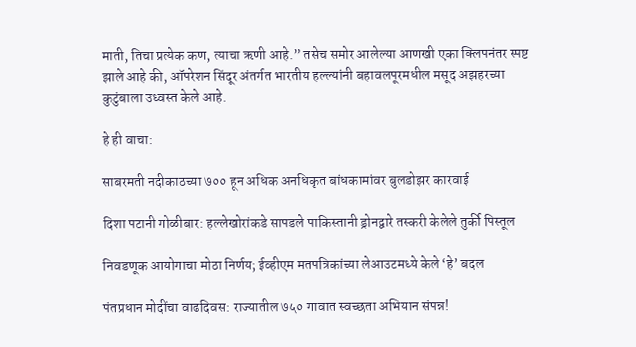माती, तिचा प्रत्येक कण, त्याचा ऋणी आहे.” तसेच समोर आलेल्या आणखी एका क्लिपनंतर स्पष्ट झाले आहे की, ऑपरेशन सिंदूर अंतर्गत भारतीय हल्ल्यांनी बहावलपूरमधील मसूद अझहरच्या कुटुंबाला उध्वस्त केले आहे.

हे ही वाचा:

साबरमती नदीकाठच्या ७०० हून अधिक अनधिकृत बांधकामांवर बुलडोझर कारवाई

दिशा पटानी गोळीबार: हल्लेखोरांकडे सापडले पाकिस्तानी ड्रोनद्वारे तस्करी केलेले तुर्की पिस्तूल

निवडणूक आयोगाचा मोठा निर्णय; ईव्हीएम मतपत्रिकांच्या लेआउटमध्ये केले ‘हे’ बदल

पंतप्रधान मोदींचा वाढदिवस: राज्यातील ७५० गावात स्वच्छता अभियान संपन्न!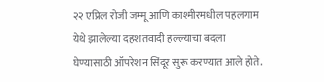२२ एप्रिल रोजी जम्मू आणि काश्मीरमधील पहलगाम येथे झालेल्या दहशतवादी हल्ल्याचा बदला घेण्यासाठी ऑपरेशन सिंदूर सुरू करण्यात आले होते.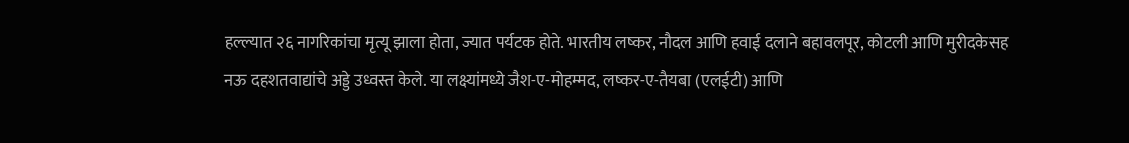हल्ल्यात २६ नागरिकांचा मृत्यू झाला होता, ज्यात पर्यटक होते. भारतीय लष्कर, नौदल आणि हवाई दलाने बहावलपूर, कोटली आणि मुरीदकेसह नऊ दहशतवाद्यांचे अड्डे उध्वस्त केले. या लक्ष्यांमध्ये जैश-ए-मोहम्मद, लष्कर-ए-तैयबा (एलईटी) आणि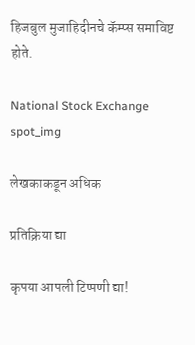हिजबुल मुजाहिदीनचे कॅम्प्स समाविष्ट होते.

National Stock Exchange
spot_img

लेखकाकडून अधिक

प्रतिक्रिया द्या

कृपया आपली टिप्पणी द्या!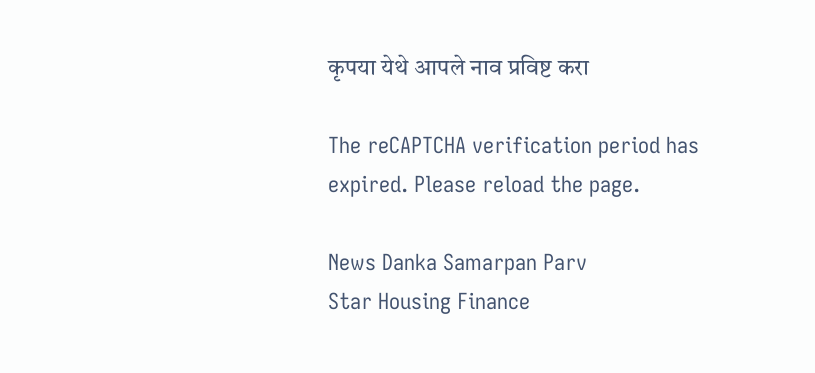कृपया येथे आपले नाव प्रविष्ट करा

The reCAPTCHA verification period has expired. Please reload the page.

News Danka Samarpan Parv
Star Housing Finance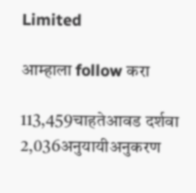Limited

आम्हाला follow करा

113,459चाहतेआवड दर्शवा
2,036अनुयायीअनुकरण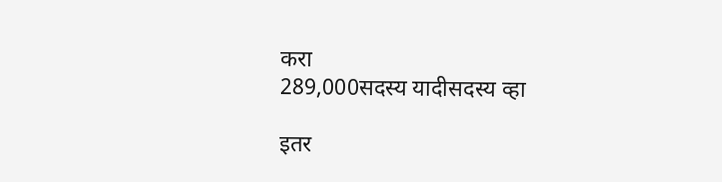करा
289,000सदस्य यादीसदस्य व्हा

इतर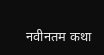नवीनतम कथा